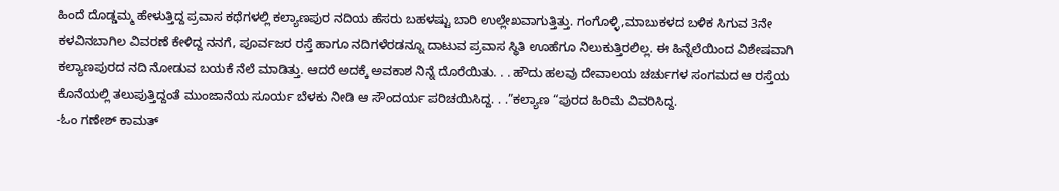ಹಿಂದೆ ದೊಡ್ಡಮ್ಮ ಹೇಳುತ್ತಿದ್ದ ಪ್ರವಾಸ ಕಥೆಗಳಲ್ಲಿ ಕಲ್ಯಾಣಪುರ ನದಿಯ ಹೆಸರು ಬಹಳಷ್ಟು ಬಾರಿ ಉಲ್ಲೇಖವಾಗುತ್ತಿತ್ತು. ಗಂಗೊಳ್ಳಿ,ಮಾಬುಕಳದ ಬಳಿಕ ಸಿಗುವ 3ನೇ ಕಳವಿನಬಾಗಿಲ ವಿವರಣೆ ಕೇಳಿದ್ದ ನನಗೆ, ಪೂರ್ವಜರ ರಸ್ತೆ ಹಾಗೂ ನದಿಗಳೆರಡನ್ನೂ ದಾಟುವ ಪ್ರವಾಸ ಸ್ಥಿತಿ ಊಹೆಗೂ ನಿಲುಕುತ್ತಿರಲಿಲ್ಲ. ಈ ಹಿನ್ನೆಲೆಯಿಂದ ವಿಶೇಷವಾಗಿ ಕಲ್ಯಾಣಪುರದ ನದಿ ನೋಡುವ ಬಯಕೆ ನೆಲೆ ಮಾಡಿತ್ತು. ಆದರೆ ಅದಕ್ಕೆ ಅವಕಾಶ ನಿನ್ನೆ ದೊರೆಯಿತು. . . ಹೌದು ಹಲವು ದೇವಾಲಯ ಚರ್ಚುಗಳ ಸಂಗಮದ ಆ ರಸ್ತೆಯ ಕೊನೆಯಲ್ಲಿ ತಲುಪುತ್ತಿದ್ದಂತೆ ಮುಂಜಾನೆಯ ಸೂರ್ಯ ಬೆಳಕು ನೀಡಿ ಆ ಸೌಂದರ್ಯ ಪರಿಚಯಿಸಿದ್ದ. . .”ಕಲ್ಯಾಣ “ಪುರದ ಹಿರಿಮೆ ವಿವರಿಸಿದ್ದ.
-ಓಂ ಗಣೇಶ್ ಕಾಮತ್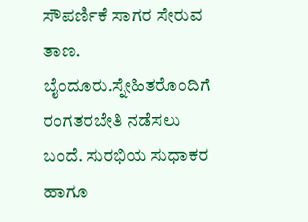ಸೌಪರ್ಣಿಕೆ ಸಾಗರ ಸೇರುವ ತಾಣ. ಬೈಂದೂರು.ಸ್ನೇಹಿತರೊಂದಿಗೆ ರಂಗತರಬೇತಿ ನಡೆಸಲು ಬಂದೆ. ಸುರಭಿಯ ಸುಧಾಕರ ಹಾಗೂ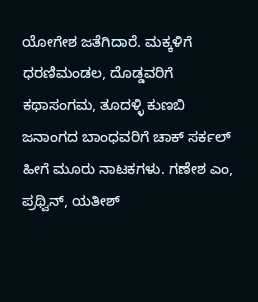ಯೋಗೇಶ ಜತೆಗಿದಾರೆ. ಮಕ್ಕಳಿಗೆ ಧರಣಿಮಂಡಲ, ದೊಡ್ಡವರಿಗೆ ಕಥಾಸಂಗಮ, ತೂದಳ್ಳಿ ಕುಣಬಿ ಜನಾಂಗದ ಬಾಂಧವರಿಗೆ ಚಾಕ್ ಸರ್ಕಲ್ ಹೀಗೆ ಮೂರು ನಾಟಕಗಳು. ಗಣೇಶ ಎಂ, ಪ್ರಥ್ವಿನ್, ಯತೀಶ್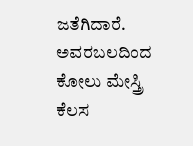ಜತೆಗಿದಾರೆ. ಅವರಬಲದಿಂದ ಕೋಲು ಮೇಸ್ತ್ರಿ ಕೆಲಸ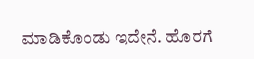ಮಾಡಿಕೊಂಡು ಇದೇನೆ. ಹೊರಗೆ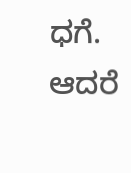ಧಗೆ. ಆದರೆ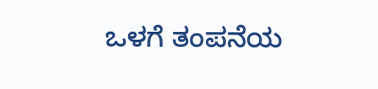ಒಳಗೆ ತಂಪನೆಯ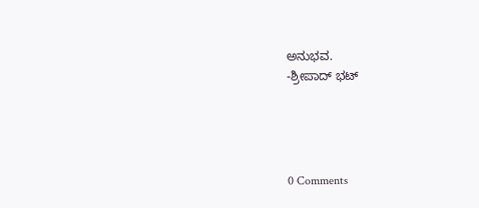ಅನುಭವ.
-ಶ್ರೀಪಾದ್ ಭಟ್




0 Comments